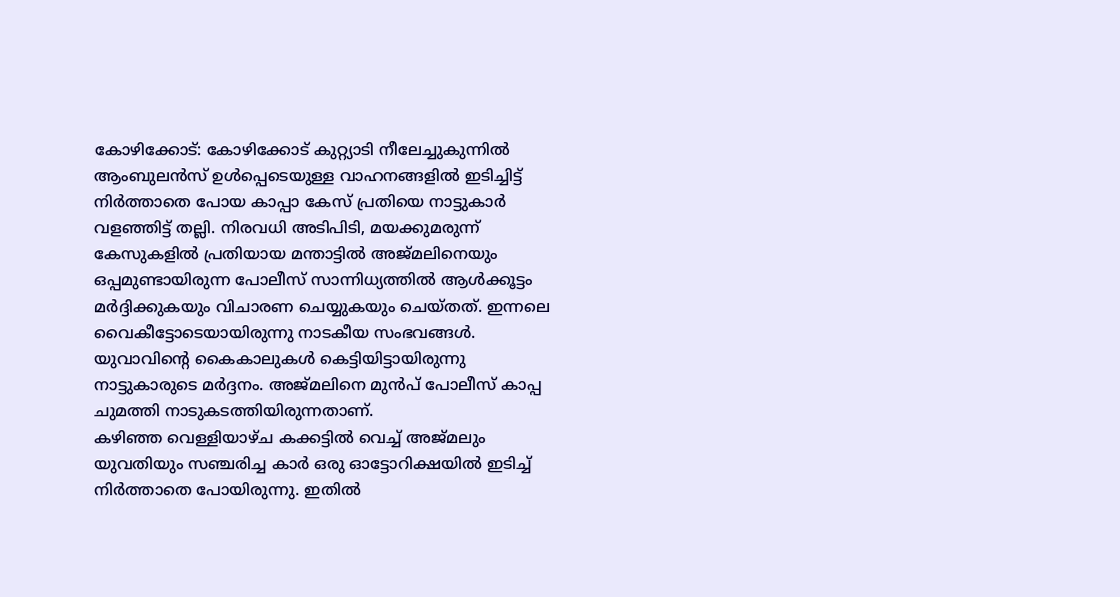കോഴിക്കോട്: കോഴിക്കോട് കുറ്റ്യാടി നീലേച്ചുകുന്നിൽ ആംബുലൻസ് ഉൾപ്പെടെയുള്ള വാഹനങ്ങളിൽ ഇടിച്ചിട്ട് നിർത്താതെ പോയ കാപ്പാ കേസ് പ്രതിയെ നാട്ടുകാർ വളഞ്ഞിട്ട് തല്ലി. നിരവധി അടിപിടി, മയക്കുമരുന്ന് കേസുകളിൽ പ്രതിയായ മന്താട്ടിൽ അജ്മലിനെയും ഒപ്പമുണ്ടായിരുന്ന പോലീസ് സാന്നിധ്യത്തിൽ ആൾക്കൂട്ടം മർദ്ദിക്കുകയും വിചാരണ ചെയ്യുകയും ചെയ്തത്. ഇന്നലെ വൈകീട്ടോടെയായിരുന്നു നാടകീയ സംഭവങ്ങൾ. യുവാവിന്റെ കൈകാലുകൾ കെട്ടിയിട്ടായിരുന്നു നാട്ടുകാരുടെ മർദ്ദനം. അജ്മലിനെ മുൻപ് പോലീസ് കാപ്പ ചുമത്തി നാടുകടത്തിയിരുന്നതാണ്.
കഴിഞ്ഞ വെള്ളിയാഴ്ച കക്കട്ടിൽ വെച്ച് അജ്മലും യുവതിയും സഞ്ചരിച്ച കാർ ഒരു ഓട്ടോറിക്ഷയിൽ ഇടിച്ച് നിർത്താതെ പോയിരുന്നു. ഇതിൽ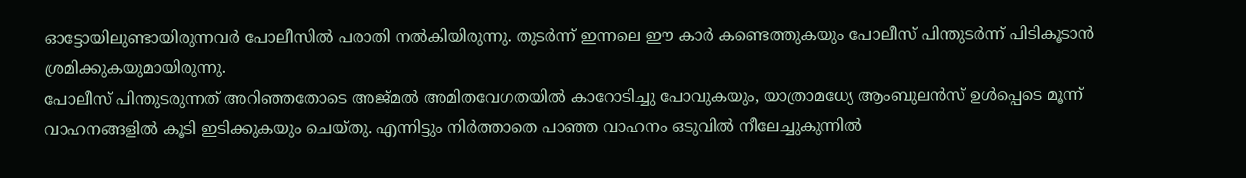ഓട്ടോയിലുണ്ടായിരുന്നവർ പോലീസിൽ പരാതി നൽകിയിരുന്നു. തുടർന്ന് ഇന്നലെ ഈ കാർ കണ്ടെത്തുകയും പോലീസ് പിന്തുടർന്ന് പിടികൂടാൻ ശ്രമിക്കുകയുമായിരുന്നു.
പോലീസ് പിന്തുടരുന്നത് അറിഞ്ഞതോടെ അജ്മൽ അമിതവേഗതയിൽ കാറോടിച്ചു പോവുകയും, യാത്രാമധ്യേ ആംബുലൻസ് ഉൾപ്പെടെ മൂന്ന് വാഹനങ്ങളിൽ കൂടി ഇടിക്കുകയും ചെയ്തു. എന്നിട്ടും നിർത്താതെ പാഞ്ഞ വാഹനം ഒടുവിൽ നീലേച്ചുകുന്നിൽ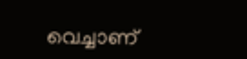വെച്ചാണ്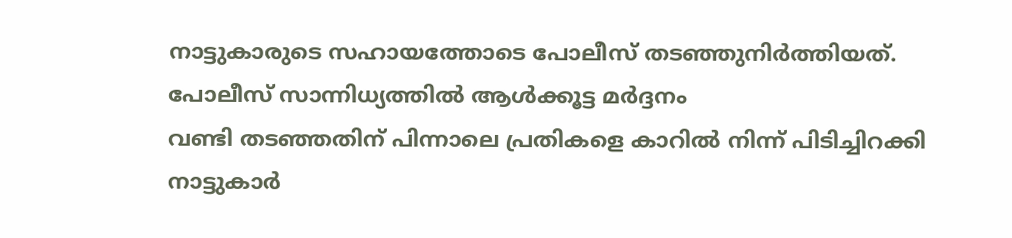നാട്ടുകാരുടെ സഹായത്തോടെ പോലീസ് തടഞ്ഞുനിർത്തിയത്.
പോലീസ് സാന്നിധ്യത്തിൽ ആൾക്കൂട്ട മർദ്ദനം
വണ്ടി തടഞ്ഞതിന് പിന്നാലെ പ്രതികളെ കാറിൽ നിന്ന് പിടിച്ചിറക്കി നാട്ടുകാർ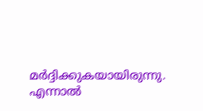മർദ്ദിക്കുകയായിരുന്നു. എന്നാൽ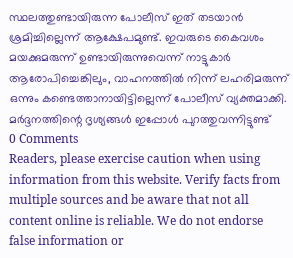സ്ഥലത്തുണ്ടായിരുന്ന പോലീസ് ഇത് തടയാൻ ശ്രമിച്ചില്ലെന്ന് ആക്ഷേപമുണ്ട്. ഇവരുടെ കൈവശം മയക്കുമരുന്ന് ഉണ്ടായിരുന്നുവെന്ന് നാട്ടുകാർ ആരോപിച്ചെങ്കിലും, വാഹനത്തിൽ നിന്ന് ലഹരിമരുന്ന് ഒന്നും കണ്ടെത്താനായിട്ടില്ലെന്ന് പോലീസ് വ്യക്തമാക്കി. മർദ്ദനത്തിന്റെ ദൃശ്യങ്ങൾ ഇപ്പോൾ പുറത്തുവന്നിട്ടുണ്ട്
0 Comments
Readers, please exercise caution when using information from this website. Verify facts from multiple sources and be aware that not all content online is reliable. We do not endorse false information or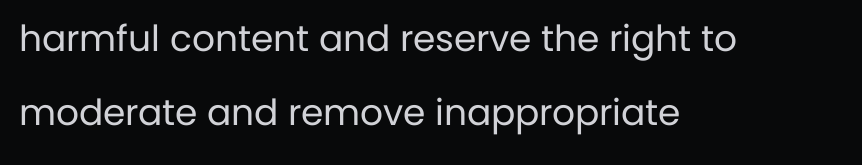harmful content and reserve the right to moderate and remove inappropriate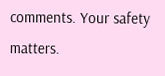comments. Your safety matters.